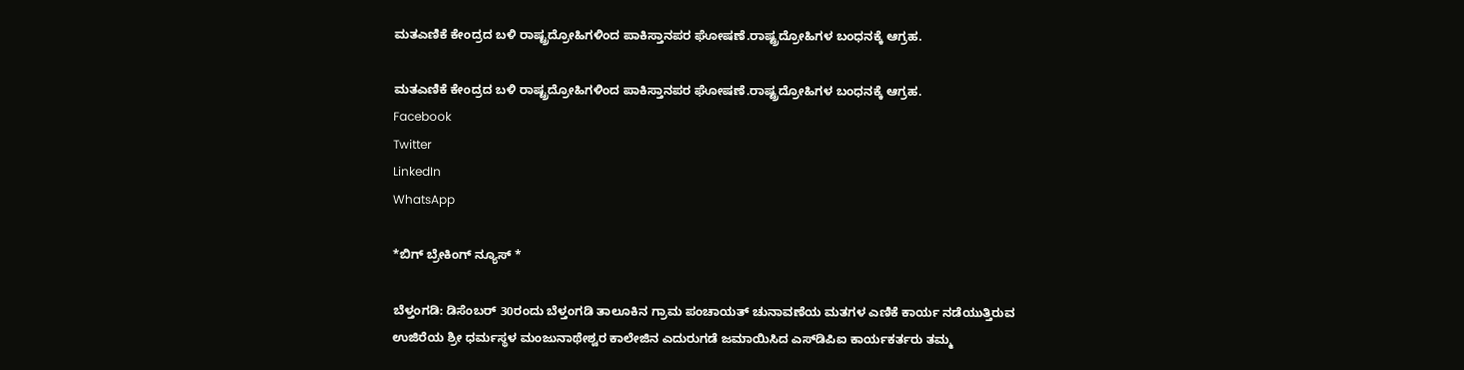ಮತ‌ಎಣಿಕೆ ಕೇಂದ್ರದ ಬಳಿ‌ ರಾಷ್ಟ್ರದ್ರೋಹಿಗಳಿಂದ ಪಾಕಿಸ್ತಾನಪರ ಘೋಷಣೆ.ರಾಷ್ಟ್ರದ್ರೋಹಿಗಳ ಬಂಧನಕ್ಕೆ ಆಗ್ರಹ.

ಮತ‌ಎಣಿಕೆ ಕೇಂದ್ರದ ಬಳಿ‌ ರಾಷ್ಟ್ರದ್ರೋಹಿಗಳಿಂದ ಪಾಕಿಸ್ತಾನಪರ ಘೋಷಣೆ.ರಾಷ್ಟ್ರದ್ರೋಹಿಗಳ ಬಂಧನಕ್ಕೆ ಆಗ್ರಹ.
Facebook
Twitter
LinkedIn
WhatsApp

*ಬಿಗ್ ಬ್ರೇಕಿಂಗ್ ನ್ಯೂಸ್ *

ಬೆಳ್ತಂಗಡಿ: ಡಿಸೆಂಬರ್ 30ರಂದು ಬೆಳ್ತಂಗಡಿ ತಾಲೂಕಿನ ಗ್ರಾಮ ಪಂಚಾಯತ್ ಚುನಾವಣೆಯ ಮತಗಳ ಎಣಿಕೆ ಕಾರ್ಯ ನಡೆಯುತ್ತಿರುವ ಉಜಿರೆಯ ಶ್ರೀ ಧರ್ಮಸ್ಥಳ ಮಂಜುನಾಥೇಶ್ವರ ಕಾಲೇಜಿನ ಎದುರುಗಡೆ ಜಮಾಯಿಸಿದ ಎಸ್‌ಡಿಪಿಐ ಕಾರ್ಯಕರ್ತರು ತಮ್ಮ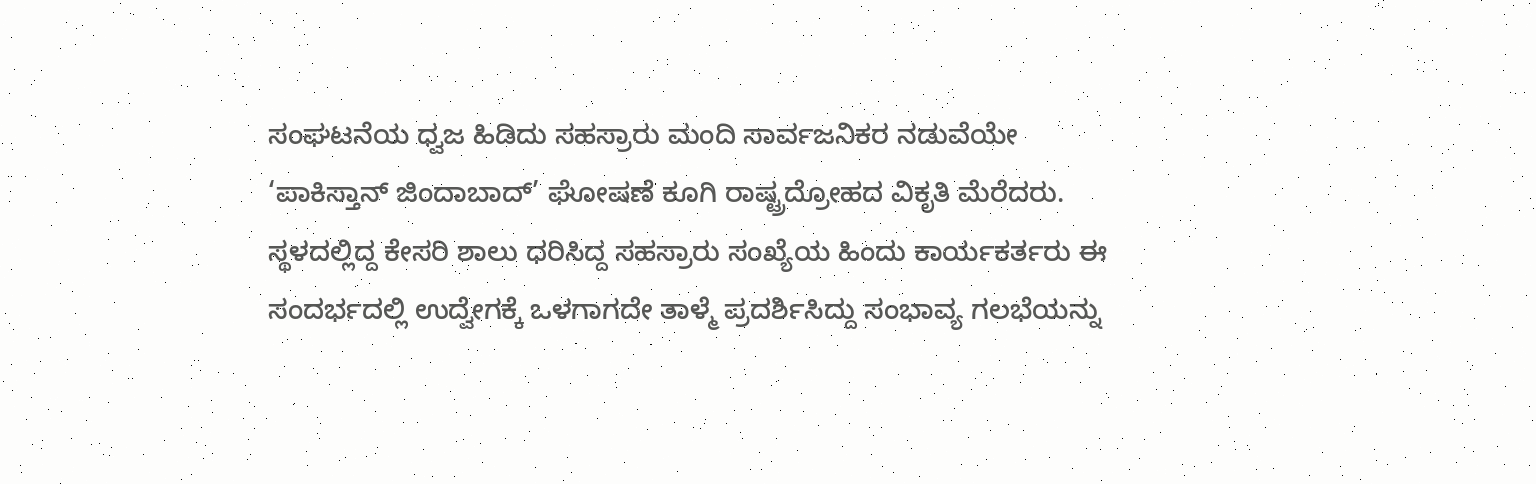ಸಂಘಟನೆಯ ಧ್ವಜ ಹಿಡಿದು ಸಹಸ್ರಾರು ಮಂದಿ ಸಾರ್ವಜನಿಕರ ನಡುವೆಯೇ ‘ಪಾಕಿಸ್ತಾನ್ ಜಿಂದಾಬಾದ್’ ಘೋಷಣೆ ಕೂಗಿ ರಾಷ್ಟ್ರದ್ರೋಹದ ವಿಕೃತಿ ಮೆರೆದರು. ಸ್ಥಳದಲ್ಲಿದ್ದ ಕೇಸರಿ ಶಾಲು ಧರಿಸಿದ್ದ ಸಹಸ್ರಾರು ಸಂಖ್ಯೆಯ ಹಿಂದು ಕಾರ್ಯಕರ್ತರು ಈ ಸಂದರ್ಭದಲ್ಲಿ ಉದ್ವೇಗಕ್ಕೆ ಒಳಗಾಗದೇ ತಾಳ್ಮೆ ಪ್ರದರ್ಶಿಸಿದ್ದು ಸಂಭಾವ್ಯ ಗಲಭೆಯನ್ನು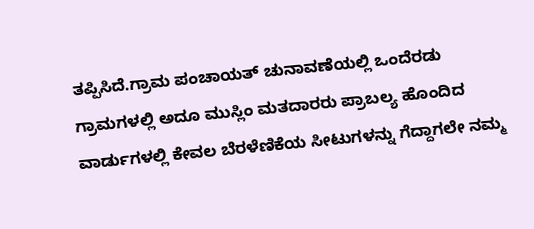ತಪ್ಪಿಸಿದೆ.ಗ್ರಾಮ ಪಂಚಾಯತ್ ಚುನಾವಣೆಯಲ್ಲಿ ಒಂದೆರಡು ಗ್ರಾಮಗಳಲ್ಲಿ ಅದೂ ಮುಸ್ಲಿಂ ಮತದಾರರು ಪ್ರಾಬಲ್ಯ ಹೊಂದಿದ ವಾರ್ಡುಗಳಲ್ಲಿ ಕೇವಲ ಬೆರಳೆಣಿಕೆಯ ಸೀಟುಗಳನ್ನು ಗೆದ್ದಾಗಲೇ ನಮ್ಮ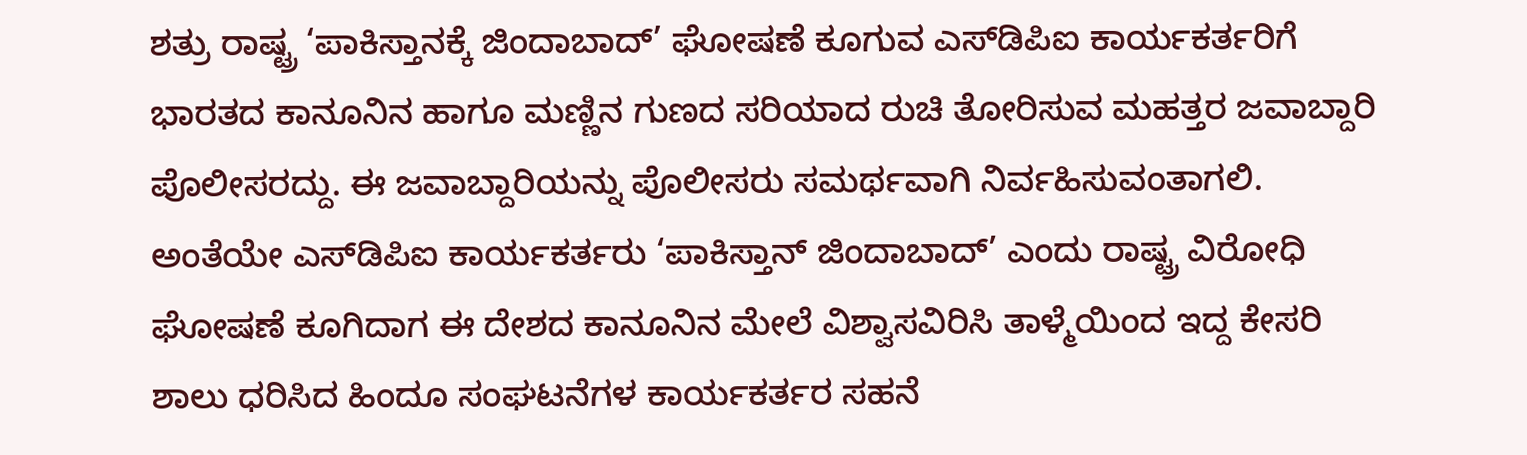ಶತ್ರು ರಾಷ್ಟ್ರ ‘ಪಾಕಿಸ್ತಾನಕ್ಕೆ ಜಿಂದಾಬಾದ್’ ಘೋಷಣೆ ಕೂಗುವ ಎಸ್‌ಡಿಪಿಐ ಕಾರ್ಯಕರ್ತರಿಗೆ ಭಾರತದ ಕಾನೂನಿನ ಹಾಗೂ ಮಣ್ಣಿನ ಗುಣದ ಸರಿಯಾದ ರುಚಿ ತೋರಿಸುವ ಮಹತ್ತರ ಜವಾಬ್ದಾರಿ ಪೊಲೀಸರದ್ದು. ಈ ಜವಾಬ್ದಾರಿಯನ್ನು ಪೊಲೀಸರು ಸಮರ್ಥವಾಗಿ ನಿರ್ವಹಿಸುವಂತಾಗಲಿ. ಅಂತೆಯೇ ಎಸ್‌ಡಿಪಿಐ ಕಾರ್ಯಕರ್ತರು ‘ಪಾಕಿಸ್ತಾನ್ ಜಿಂದಾಬಾದ್’ ಎಂದು ರಾಷ್ಟ್ರ ವಿರೋಧಿ ಘೋಷಣೆ ಕೂಗಿದಾಗ ಈ ದೇಶದ ಕಾನೂನಿನ‌ ಮೇಲೆ ವಿಶ್ವಾಸವಿರಿಸಿ ತಾಳ್ಮೆಯಿಂದ ಇದ್ದ ಕೇಸರಿ ಶಾಲು ಧರಿಸಿದ ಹಿಂದೂ ಸಂಘಟನೆಗಳ ಕಾರ್ಯಕರ್ತರ ಸಹನೆ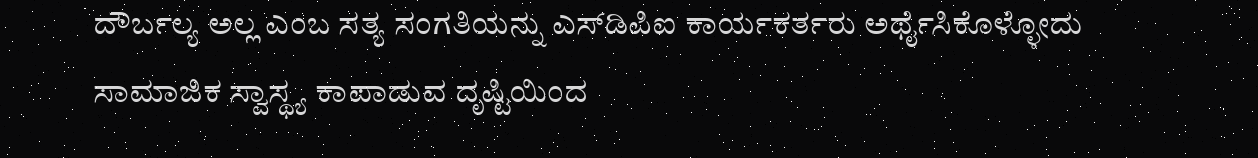ದೌರ್ಬಲ್ಯ ಅಲ್ಲ ಎಂಬ ಸತ್ಯ ಸಂಗತಿಯನ್ನು ಎಸ್‌ಡಿಪಿಐ ಕಾರ್ಯಕರ್ತರು ಅರ್ಥೈಸಿಕೊಳ್ಳೋದು ಸಾಮಾಜಿಕ ಸ್ವಾಸ್ಥ್ಯ ಕಾಪಾಡುವ ದೃಷ್ಟಿಯಿಂದ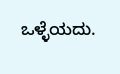ಒಳ್ಳೆಯದು.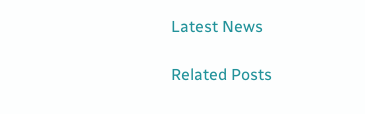Latest News

Related Posts